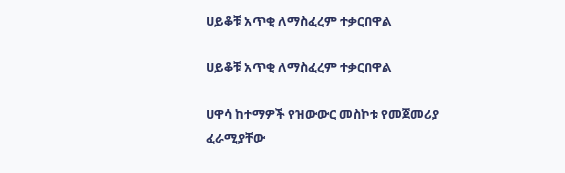ሀይቆቹ አጥቂ ለማስፈረም ተቃርበዋል

ሀይቆቹ አጥቂ ለማስፈረም ተቃርበዋል

ሀዋሳ ከተማዎች የዝውውር መስኮቱ የመጀመሪያ ፈራሚያቸው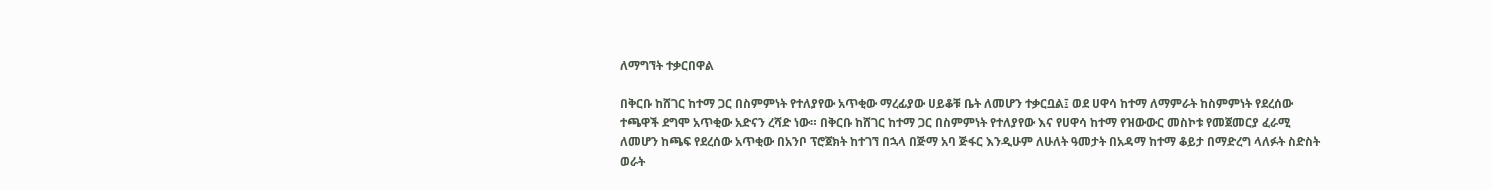ለማግኘት ተቃርበዋል

በቅርቡ ከሸገር ከተማ ጋር በስምምነት የተለያየው አጥቂው ማረፊያው ሀይቆቹ ቤት ለመሆን ተቃርቧል፤ ወደ ሀዋሳ ከተማ ለማምራት ከስምምነት የደረሰው ተጫዋች ደግሞ አጥቂው አድናን ረሻድ ነው። በቅርቡ ከሸገር ከተማ ጋር በስምምነት የተለያየው እና የሀዋሳ ከተማ የዝውውር መስኮቱ የመጀመርያ ፈራሚ ለመሆን ከጫፍ የደረሰው አጥቂው በአንቦ ፕሮጀክት ከተገኘ በኋላ በጅማ አባ ጅፋር እንዲሁም ለሁለት ዓመታት በአዳማ ከተማ ቆይታ በማድረግ ላለፉት ስድስት ወራት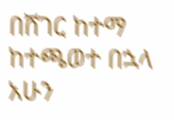በሸገር ከተማ ከተጫወተ በኋላ አሁን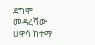ደግሞ መዳረሻው ሀዋሳ ከተማ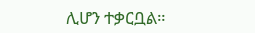ሊሆን ተቃርቧል።